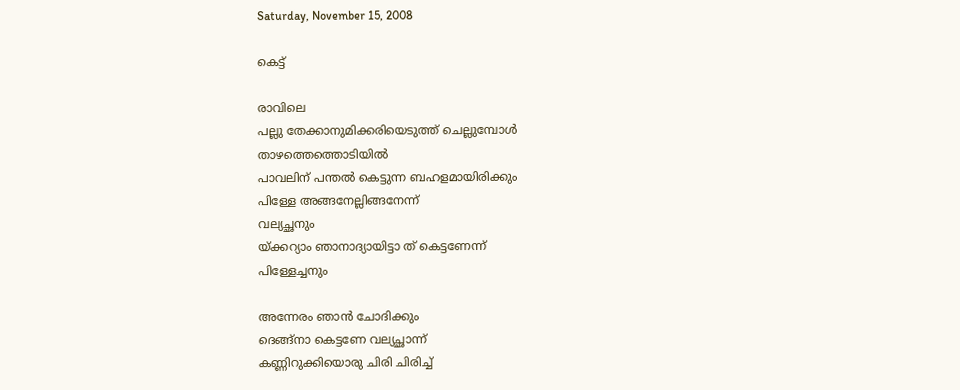Saturday, November 15, 2008

കെട്ട്

രാവിലെ
പല്ലു തേക്കാനുമിക്കരിയെടുത്ത് ചെല്ലുമ്പോള്‍
താഴത്തെത്തൊടിയില്‍
പാവലിന് പന്തല്‍ കെട്ടുന്ന ബഹളമായിരിക്കും
പിള്ളേ അങ്ങനേല്ലിങ്ങനേന്ന്
വല്യച്ഛനും
യ്‌ക്കറ്യാം ഞാനാദ്യായിട്ടാ ത് കെട്ടണേന്ന്
പിള്ളേച്ചനും

അന്നേരം ഞാന്‍ ചോദിക്കും
ദെങ്ങ്നാ കെട്ടണേ വല്യച്ഛാന്ന്
കണ്ണിറുക്കിയൊരു ചിരി ചിരിച്ച്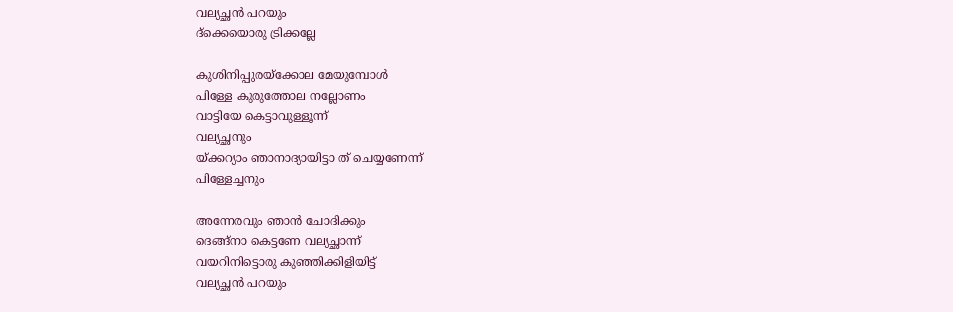വല്യച്ഛന്‍ പറയും
ദ്ക്കെയൊരു ട്രിക്കല്ലേ

കുശിനിപ്പുരയ്ക്കോല മേയുമ്പോള്‍
പിള്ളേ കുരുത്തോല നല്ലോണം
വാട്ടിയേ കെട്ടാവുള്ളൂന്ന്
വല്യച്ഛനും
യ്‌ക്കറ്യാം ഞാനാദ്യായിട്ടാ ത് ചെയ്യണേന്ന്
പിള്ളേച്ചനും

അന്നേരവും ഞാന്‍ ചോദിക്കും
ദെങ്ങ്നാ കെട്ടണേ വല്യച്ഛാന്ന്
വയറിനിട്ടൊരു കുഞ്ഞിക്കിളിയിട്ട്
വല്യച്ഛന്‍ പറയും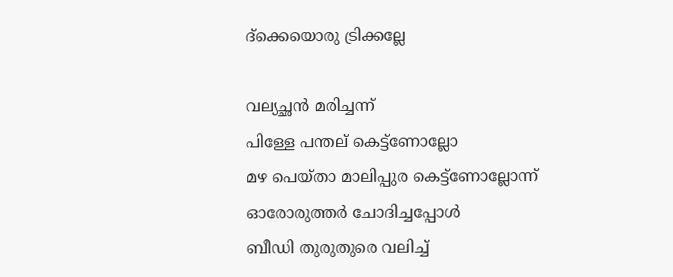ദ്ക്കെയൊരു ട്രിക്കല്ലേ

വല്യച്ഛന്‍ മരിച്ചന്ന്
പിള്ളേ പന്തല് കെട്ട്ണോല്ലോ
മഴ പെയ്താ മാലിപ്പുര കെട്ട്ണോല്ലോന്ന്
ഓരോരുത്തര്‍ ചോദിച്ചപ്പോള്‍
ബീഡി തുരുതുരെ വലിച്ച്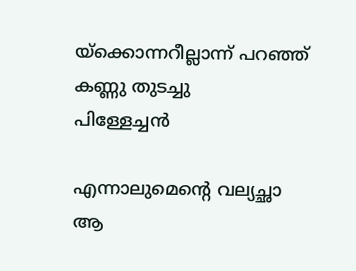യ്‌ക്കൊന്നറീല്ലാന്ന് പറഞ്ഞ്
കണ്ണു തുടച്ചു
പിള്ളേച്ചന്‍

എന്നാലുമെന്‍റെ വല്യച്ഛാ
ആ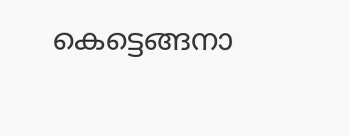കെട്ടെങ്ങനാ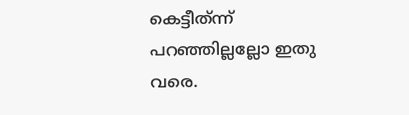കെട്ടീത്‌ന്ന്
പറഞ്ഞില്ലല്ലോ ഇതു വരെ.